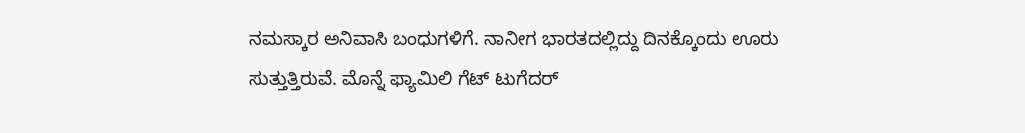ನಮಸ್ಕಾರ ಅನಿವಾಸಿ ಬಂಧುಗಳಿಗೆ. ನಾನೀಗ ಭಾರತದಲ್ಲಿದ್ದು ದಿನಕ್ಕೊಂದು ಊರು ಸುತ್ತುತ್ತಿರುವೆ. ಮೊನ್ನೆ ಫ್ಯಾಮಿಲಿ ಗೆಟ್ ಟುಗೆದರ್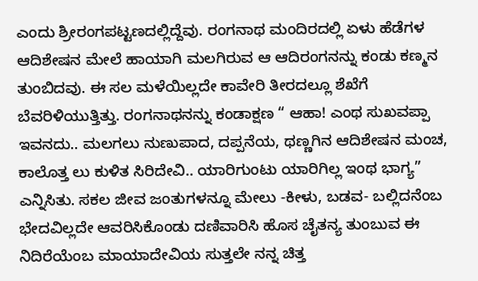ಎಂದು ಶ್ರೀರಂಗಪಟ್ಟಣದಲ್ಲಿದ್ದೆವು. ರಂಗನಾಥ ಮಂದಿರದಲ್ಲಿ ಏಳು ಹೆಡೆಗಳ ಆದಿಶೇಷನ ಮೇಲೆ ಹಾಯಾಗಿ ಮಲಗಿರುವ ಆ ಆದಿರಂಗನನ್ನು ಕಂಡು ಕಣ್ಮನ ತುಂಬಿದವು. ಈ ಸಲ ಮಳೆಯಿಲ್ಲದೇ ಕಾವೇರಿ ತೀರದಲ್ಲೂ ಶೆಖೆಗೆ ಬೆವರಿಳಿಯುತ್ತಿತ್ತು. ರಂಗನಾಥನನ್ನು ಕಂಡಾಕ್ಷಣ “ ಆಹಾ! ಎಂಥ ಸುಖವಪ್ಪಾ ಇವನದು.. ಮಲಗಲು ನುಣುಪಾದ, ದಪ್ಪನೆಯ, ಥಣ್ಣಗಿನ ಆದಿಶೇಷನ ಮಂಚ, ಕಾಲೊತ್ತ ಲು ಕುಳಿತ ಸಿರಿದೇವಿ.. ಯಾರಿಗುಂಟು ಯಾರಿಗಿಲ್ಲ ಇಂಥ ಭಾಗ್ಯ” ಎನ್ನಿಸಿತು. ಸಕಲ ಜೀವ ಜಂತುಗಳನ್ನೂ ಮೇಲು -ಕೀಳು, ಬಡವ- ಬಲ್ಲಿದನೆಂಬ ಭೇದವಿಲ್ಲದೇ ಆವರಿಸಿಕೊಂಡು ದಣಿವಾರಿಸಿ ಹೊಸ ಚೈತನ್ಯ ತುಂಬುವ ಈ ನಿದಿರೆಯೆಂಬ ಮಾಯಾದೇವಿಯ ಸುತ್ತಲೇ ನನ್ನ ಚಿತ್ತ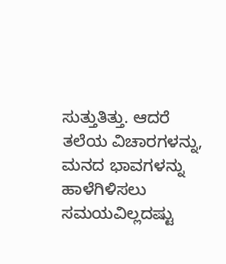ಸುತ್ತುತಿತ್ತು. ಆದರೆ ತಲೆಯ ವಿಚಾರಗಳನ್ನು, ಮನದ ಭಾವಗಳನ್ನು ಹಾಳೆಗಿಳಿಸಲು ಸಮಯವಿಲ್ಲದಷ್ಟು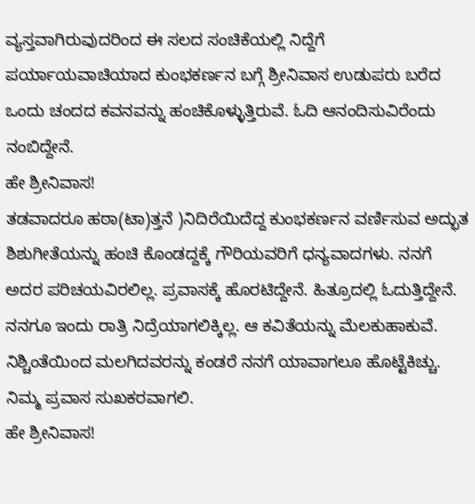ವ್ಯಸ್ತವಾಗಿರುವುದರಿಂದ ಈ ಸಲದ ಸಂಚಿಕೆಯಲ್ಲಿ ನಿದ್ದೆಗೆ ಪರ್ಯಾಯವಾಚಿಯಾದ ಕುಂಭಕರ್ಣನ ಬಗ್ಗೆ ಶ್ರೀನಿವಾಸ ಉಡುಪರು ಬರೆದ ಒಂದು ಚಂದದ ಕವನವನ್ನು ಹಂಚಿಕೊಳ್ಳುತ್ತಿರುವೆ. ಓದಿ ಆನಂದಿಸುವಿರೆಂದು ನಂಬಿದ್ದೇನೆ.
ಹೇ ಶ್ರೀನಿವಾಸ!
ತಡವಾದರೂ ಹಠಾ(ಟಾ)ತ್ತನೆ )ನಿದಿರೆಯಿದೆದ್ದ ಕುಂಭಕರ್ಣನ ವರ್ಣಿಸುವ ಅದ್ಭುತ ಶಿಶುಗೀತೆಯನ್ನು ಹಂಚಿ ಕೊಂಡದ್ದಕ್ಕೆ ಗೌರಿಯವರಿಗೆ ಧನ್ಯವಾದಗಳು. ನನಗೆ ಅದರ ಪರಿಚಯವಿರಲಿಲ್ಲ. ಪ್ರವಾಸಕ್ಕೆ ಹೊರಟಿದ್ದೇನೆ. ಹಿತ್ರೂದಲ್ಲಿ ಓದುತ್ತಿದ್ದೇನೆ. ನನಗೂ ಇಂದು ರಾತ್ರಿ ನಿದ್ರೆಯಾಗಲಿಕ್ಕಿಲ್ಲ. ಆ ಕವಿತೆಯನ್ನು ಮೆಲಕುಹಾಕುವೆ. ನಿಶ್ಚಿಂತೆಯಿಂದ ಮಲಗಿದವರನ್ನು ಕಂಡರೆ ನನಗೆ ಯಾವಾಗಲೂ ಹೊಟ್ಟೆಕಿಚ್ಚು. ನಿಮ್ಮ ಪ್ರವಾಸ ಸುಖಕರವಾಗಲಿ.
ಹೇ ಶ್ರೀನಿವಾಸ!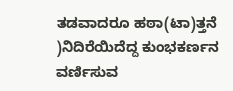ತಡವಾದರೂ ಹಠಾ(ಟಾ)ತ್ತನೆ )ನಿದಿರೆಯಿದೆದ್ದ ಕುಂಭಕರ್ಣನ ವರ್ಣಿಸುವ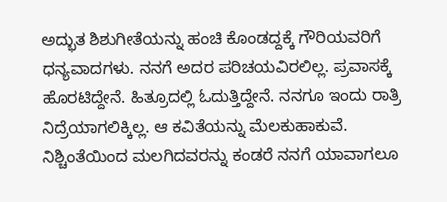ಅದ್ಭುತ ಶಿಶುಗೀತೆಯನ್ನು ಹಂಚಿ ಕೊಂಡದ್ದಕ್ಕೆ ಗೌರಿಯವರಿಗೆ ಧನ್ಯವಾದಗಳು. ನನಗೆ ಅದರ ಪರಿಚಯವಿರಲಿಲ್ಲ. ಪ್ರವಾಸಕ್ಕೆ ಹೊರಟಿದ್ದೇನೆ. ಹಿತ್ರೂದಲ್ಲಿ ಓದುತ್ತಿದ್ದೇನೆ. ನನಗೂ ಇಂದು ರಾತ್ರಿ ನಿದ್ರೆಯಾಗಲಿಕ್ಕಿಲ್ಲ. ಆ ಕವಿತೆಯನ್ನು ಮೆಲಕುಹಾಕುವೆ. ನಿಶ್ಚಿಂತೆಯಿಂದ ಮಲಗಿದವರನ್ನು ಕಂಡರೆ ನನಗೆ ಯಾವಾಗಲೂ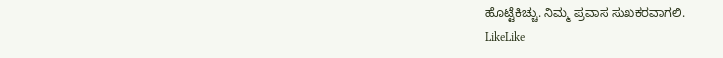ಹೊಟ್ಟೆಕಿಚ್ಚು. ನಿಮ್ಮ ಪ್ರವಾಸ ಸುಖಕರವಾಗಲಿ.
LikeLike